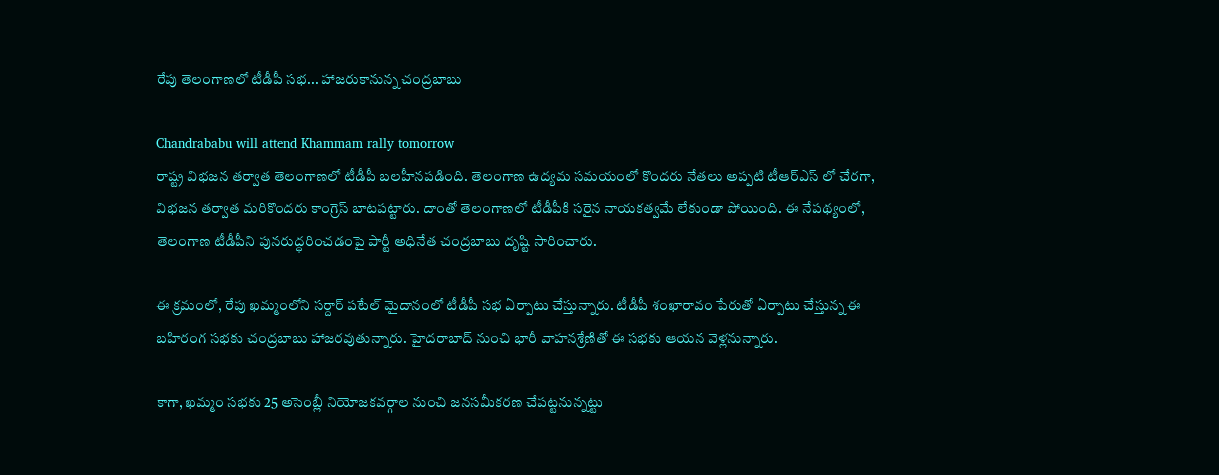రేపు తెలంగాణలో టీడీపీ సభ... హాజరుకానున్న చంద్రబాబు

Chandrababu will attend Khammam rally tomorrow
రాష్ట్ర విభజన తర్వాత తెలంగాణలో టీడీపీ బలహీనపడింది. తెలంగాణ ఉద్యమ సమయంలో కొందరు నేతలు అప్పటి టీఆర్ఎస్ లో చేరగా, విభజన తర్వాత మరికొందరు కాంగ్రెస్ బాటపట్టారు. దాంతో తెలంగాణలో టీడీపీకి సరైన నాయకత్వమే లేకుండా పోయింది. ఈ నేపథ్యంలో, తెలంగాణ టీడీపీని పునరుద్ధరించడంపై పార్టీ అధినేత చంద్రబాబు దృష్టి సారించారు.

ఈ క్రమంలో, రేపు ఖమ్మంలోని సర్దార్ పటేల్ మైదానంలో టీడీపీ సభ ఏర్పాటు చేస్తున్నారు. టీడీపీ శంఖారావం పేరుతో ఏర్పాటు చేస్తున్న ఈ బహిరంగ సభకు చంద్రబాబు హాజరవుతున్నారు. హైదరాబాద్ నుంచి భారీ వాహనశ్రేణితో ఈ సభకు ఆయన వెళ్లనున్నారు.

కాగా, ఖమ్మం సభకు 25 అసెంబ్లీ నియోజకవర్గాల నుంచి జనసమీకరణ చేపట్టనున్నట్టు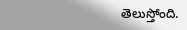తెలుస్తోంది.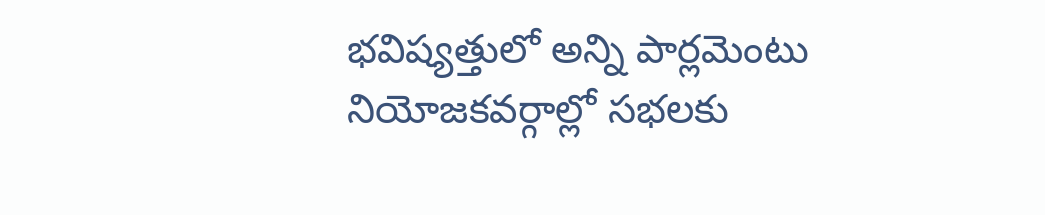భవిష్యత్తులో అన్ని పార్లమెంటు నియోజకవర్గాల్లో సభలకు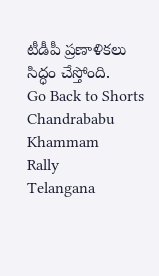టీడీపీ ప్రణాళికలు సిద్ధం చేస్తోంది.
Go Back to Shorts
Chandrababu
Khammam
Rally
Telangana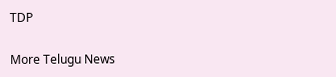TDP

More Telugu News